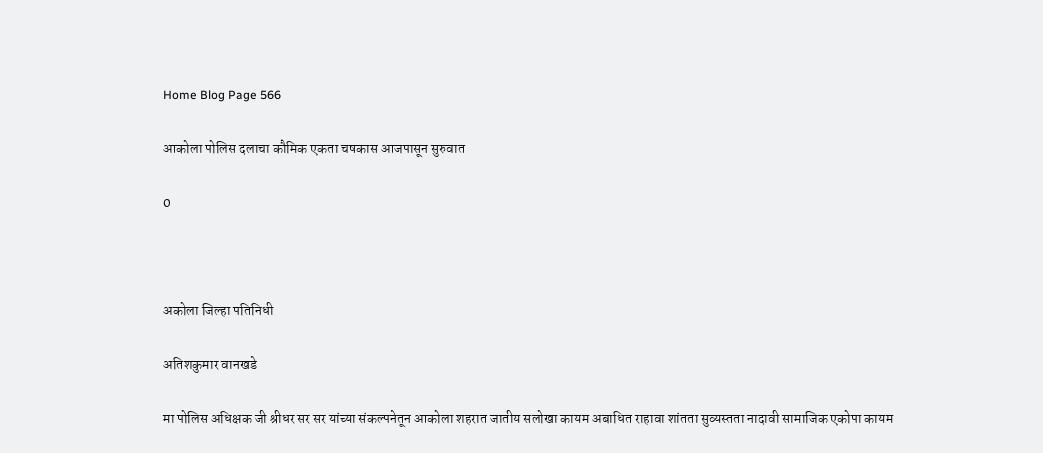Home Blog Page 566

आकोला पोलिस दलाचा कौमिक एकता चषकास आजपासून सुरुवात

0



अकोला जिल्हा पतिनिधी

अतिशकुमार वानखडे

मा पोलिस अधिक्षक जी श्रीधर सर सर यांच्या संकल्पनेतून आकोला शहरात जातीय सलोखा कायम अबाधित राहावा शांतता सुव्यस्तता नादावी सामाजिक एकोपा कायम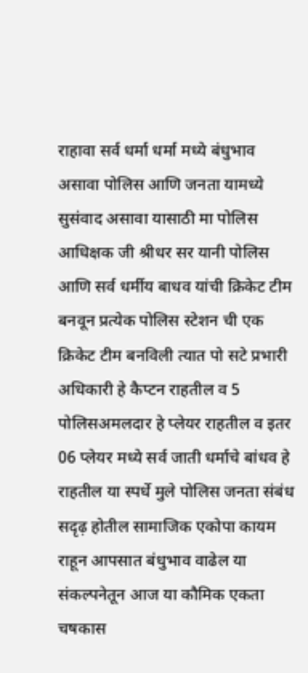राहावा सर्व धर्मा धर्मा मध्ये बंधुभाव असावा पोलिस आणि जनता यामध्ये सुसंवाद असावा यासाठी मा पोलिस आधिक्षक जी श्रीधर सर यानी पोलिस आणि सर्व धर्मीय बाधव यांची क्रिकेट टीम बनवून प्रत्येक पोलिस स्टेशन ची एक क्रिकेट टीम बनविली त्यात पो सटे प्रभारी अधिकारी हे कैप्टन राहतील व 5 पोलिसअमलदार हे प्लेयर राहतील व इतर 06 प्लेयर मध्ये सर्व जाती धर्माचे बांधव हे राहतील या स्पर्धे मुले पोलिस जनता संबंध सदृढ़ होतील सामाजिक एकोपा कायम राहून आपसात बंधुभाव वाढेल या संकल्पनेतून आज या कौमिक एकता चषकास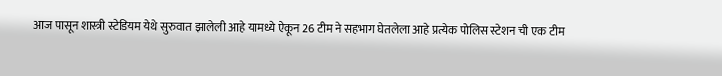आज पासून शास्त्री स्टेडियम येथे सुरुवात झालेली आहे यामध्ये ऐकून 26 टीम ने सहभाग घेतलेला आहे प्रत्येक पोलिस स्टेशन ची एक टीम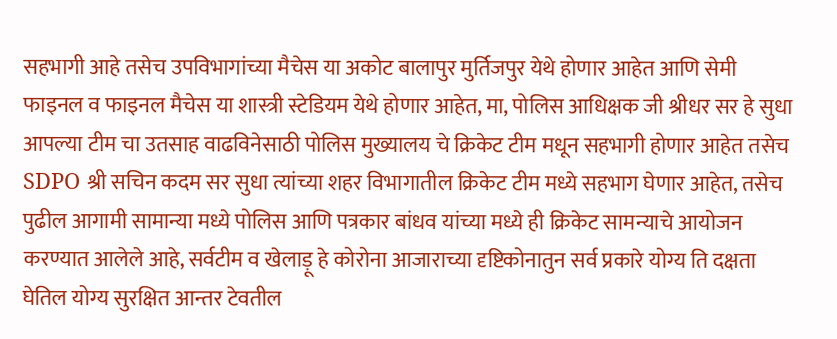सहभागी आहे तसेच उपविभागांच्या मैचेस या अकोट बालापुर मुर्तिजपुर येथे होणार आहेत आणि सेमी फाइनल व फाइनल मैचेस या शास्त्री स्टेडियम येथे होणार आहेत, मा, पोलिस आधिक्षक जी श्रीधर सर हे सुधा आपल्या टीम चा उतसाह वाढविनेसाठी पोलिस मुख्यालय चे क्रिकेट टीम मधून सहभागी होणार आहेत तसेच SDPO श्री सचिन कदम सर सुधा त्यांच्या शहर विभागातील क्रिकेट टीम मध्ये सहभाग घेणार आहेत, तसेच पुढील आगामी सामान्या मध्ये पोलिस आणि पत्रकार बांधव यांच्या मध्ये ही क्रिकेट सामन्याचे आयोजन करण्यात आलेले आहे, सर्वटीम व खेलाड़ू हे कोरोना आजाराच्या दृष्टिकोनातुन सर्व प्रकारे योग्य ति दक्षता घेतिल योग्य सुरक्षित आन्तर टेवतील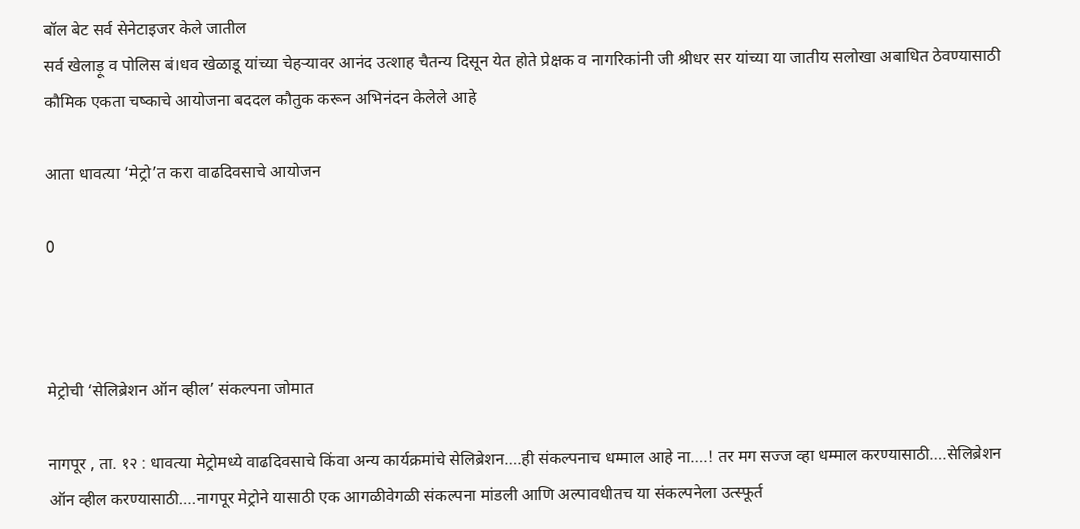बॉल बेट सर्व सेनेटाइजर केले जातील
सर्व खेलाड़ू व पोलिस बं।धव खेळाडू यांच्या चेहऱ्यावर आनंद उत्शाह चैतन्य दिसून येत होते प्रेक्षक व नागरिकांनी जी श्रीधर सर यांच्या या जातीय सलोखा अबाधित ठेवण्यासाठी कौमिक एकता चष्काचे आयोजना बददल कौतुक करून अभिनंदन केलेले आहे

आता धावत्या ‘मेट्रो’त करा वाढदिवसाचे आयोजन

0



मेट्रोची ‘सेलिब्रेशन ऑन व्हील’ संकल्पना जोमात

नागपूर , ता. १२ : धावत्या मेट्रोमध्ये वाढदिवसाचे किंवा अन्य कार्यक्रमांचे सेलिब्रेशन….ही संकल्पनाच धम्माल आहे ना….! तर मग सज्ज व्हा धम्माल करण्यासाठी….सेलिब्रेशन ऑन व्हील करण्यासाठी….नागपूर मेट्रोने यासाठी एक आगळीवेगळी संकल्पना मांडली आणि अल्पावधीतच या संकल्पनेला उत्स्फूर्त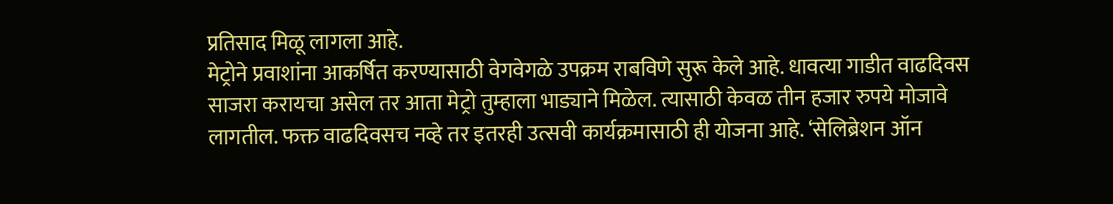प्रतिसाद मिळू लागला आहे.
मेट्रोने प्रवाशांना आकर्षित करण्यासाठी वेगवेगळे उपक्रम राबविणे सुरू केले आहे. धावत्या गाडीत वाढदिवस साजरा करायचा असेल तर आता मेट्रो तुम्हाला भाड्याने मिळेल. त्यासाठी केवळ तीन हजार रुपये मोजावे लागतील. फक्त वाढदिवसच नव्हे तर इतरही उत्सवी कार्यक्रमासाठी ही योजना आहे. ‘सेलिब्रेशन ऑन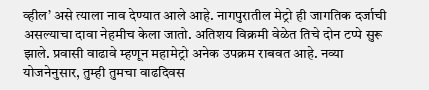व्हील’ असे त्याला नाव देण्यात आले आहे. नागपुरातील मेट्रो ही जागतिक दर्जाची असल्याचा दावा नेहमीच केला जातो. अतिशय विक्रमी वेळेत तिचे दोन टप्पे सुरू झाले. प्रवासी वाढावे म्हणून महामेट्रो अनेक उपक्रम राबवत आहे. नव्या योजनेनुसार, तुम्ही तुमचा वाढदिवस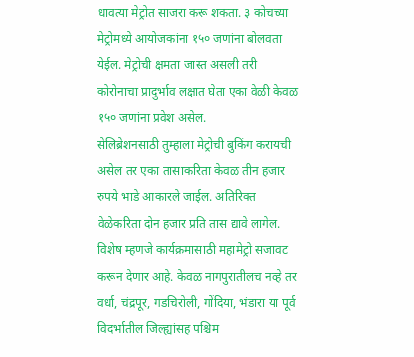धावत्या मेट्रोत साजरा करू शकता. ३ कोचच्या मेट्रोमध्ये आयोजकांना १५० जणांना बोलवता येईल. मेट्रोची क्षमता जास्त असली तरी कोरोनाचा प्रादुर्भाव लक्षात घेता एका वेळी केवळ १५० जणांना प्रवेश असेल.
सेलिब्रेशनसाठी तुम्हाला मेट्रोची बुकिंग करायची असेल तर एका तासाकरिता केवळ तीन हजार रुपये भाडे आकारले जाईल. अतिरिक्त वेळेकरिता दोन हजार प्रति तास द्यावे लागेल. विशेष म्हणजे कार्यक्रमासाठी महामेट्रो सजावट करून देणार आहे. केवळ नागपुरातीलच नव्हे तर वर्धा, चंद्रपूर, गडचिरोली, गोंदिया, भंडारा या पूर्व विदर्भातील जिल्ह्यांसह पश्चिम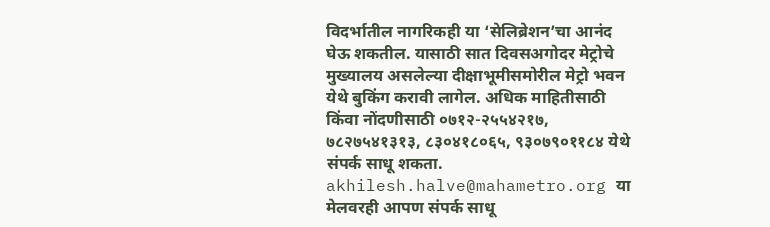विदर्भातील नागरिकही या ‘सेलिब्रेशन’चा आनंद घेऊ शकतील. यासाठी सात दिवसअगोदर मेट्रोचे मुख्यालय असलेल्या दीक्षाभूमीसमोरील मेट्रो भवन येथे बुकिंग करावी लागेल. अधिक माहितीसाठी किंवा नोंदणीसाठी ०७१२-२५५४२१७, ७८२७५४१३१३, ८३०४१८०६५, ९३०७९०११८४ येथे संपर्क साधू शकता. akhilesh.halve@mahametro.org या मेलवरही आपण संपर्क साधू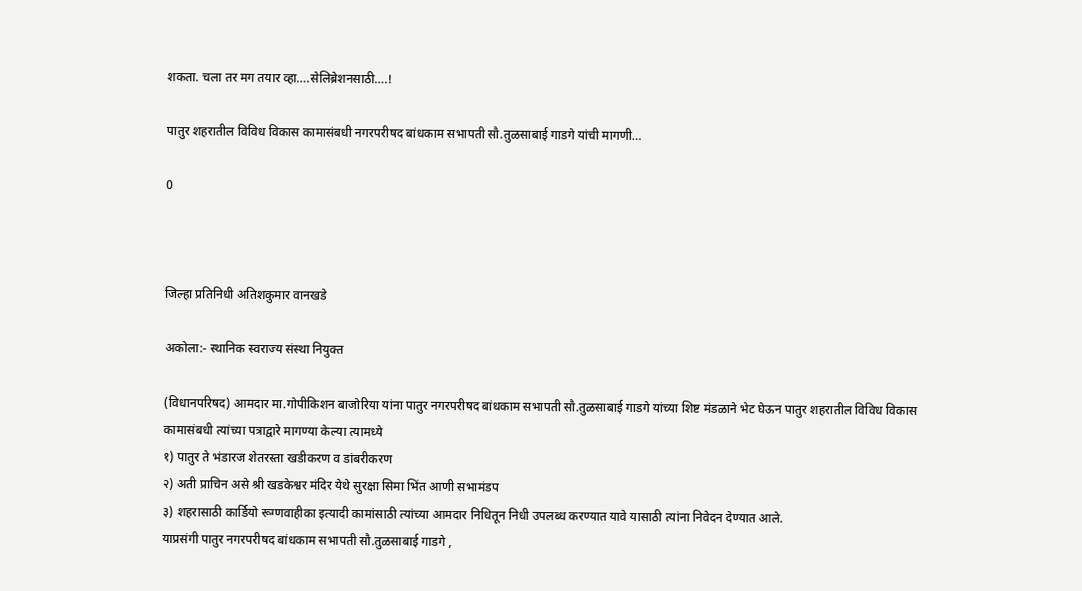शकता. चला तर मग तयार व्हा….सेलिब्रेशनसाठी….!

पातुर शहरातील विविध विकास कामासंबधी नगरपरीषद बांधकाम सभापती सौ.तुळसाबाई गाडगे यांची मागणी…

0



जिल्हा प्रतिनिधी अतिशकुमार वानखडे

अकोला:- स्थानिक स्वराज्य संस्था नियुक्त

(विधानपरिषद) आमदार मा.गोपीकिशन बाजोरिया यांना पातुर नगरपरीषद बांधकाम सभापती सौ.तुळसाबाई गाडगे यांच्या शिष्ट मंडळाने भेट घेऊन पातुर शहरातील विविध विकास कामासंबधी त्यांच्या पत्राद्वारे मागण्या केल्या त्यामध्ये
१) पातुर ते भंडारज शेतरस्ता खडीकरण व डांबरीकरण
२) अती प्राचिन असे श्री खडकेश्वर मंदिर येथे सुरक्षा सिमा भिंत आणी सभामंडप
३) शहरासाठी कार्डियो रूग्णवाहीका इत्यादी कामांसाठी त्यांच्या आमदार निधितून निधी उपलब्ध करण्यात यावे यासाठी त्यांना निवेदन देण्यात आले.
याप्रसंगी पातुर नगरपरीषद बांधकाम सभापती सौ.तुळसाबाई गाडगे ,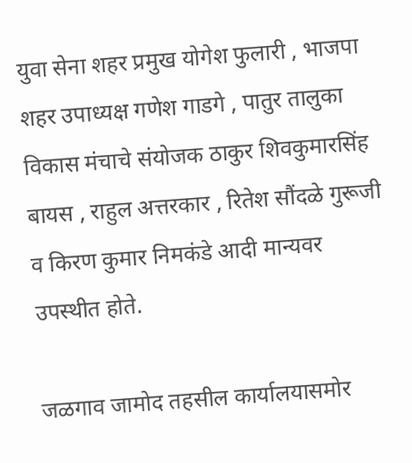युवा सेना शहर प्रमुख योगेश फुलारी , भाजपा शहर उपाध्यक्ष गणेश गाडगे , पातुर तालुका विकास मंचाचे संयोजक ठाकुर शिवकुमारसिंह बायस , राहुल अत्तरकार , रितेश सौंदळे गुरूजी व किरण कुमार निमकंडे आदी मान्यवर उपस्थीत होते.

जळगाव जामोद तहसील कार्यालयासमोर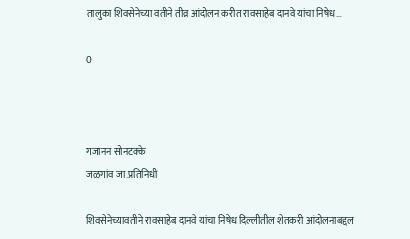तालुका शिवसेनेच्या वतीने तीव्र आंदोलन करीत रावसाहेब दानवे यांचा निषेध…

0



गजानन सोनटक्के
जळगांव जा.प्रतिनिधी

शिवसेनेच्यावतीने रावसाहेब दानवे यांचा निषेध दिल्लीतील शेतकरी आंदोलनाबद्दल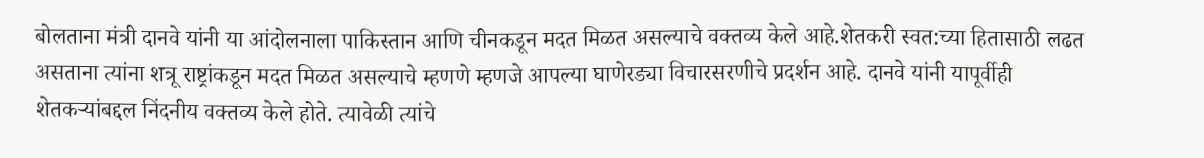बोलताना मंत्री दानवे यांनी या आंदोलनाला पाकिस्तान आणि चीनकडून मदत मिळत असल्याचे वक्तव्य केले आहे.शेतकरी स्वत:च्या हितासाठी लढत असताना त्यांना शत्रू राष्ट्रांकडून मदत मिळत असल्याचे म्हणणे म्हणजे आपल्या घाणेरड्या विचारसरणीचे प्रदर्शन आहे. दानवे यांनी यापूर्वीही शेतकऱ्यांबद्दल निंदनीय वक्तव्य केले होते. त्यावेळी त्यांचे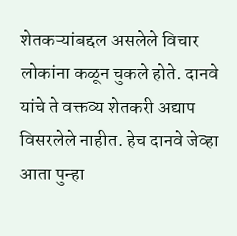शेतकऱ्यांबद्दल असलेले विचार लोकांना कळून चुकले होते. दानवे यांचे ते वक्तव्य शेतकरी अद्याप विसरलेले नाहीत. हेच दानवे जेव्हा आता पुन्हा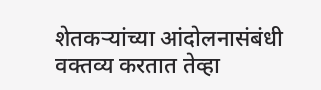शेतकऱ्यांच्या आंदोलनासंबंधी वक्तव्य करतात तेव्हा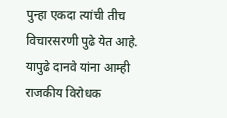पुन्हा एकदा त्यांची तीच विचारसरणी पुढे येत आहे. यापुढे दानवे यांना आम्ही राजकीय विरोधक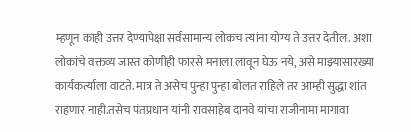म्हणून काही उत्तर देण्यापेक्षा सर्वसामान्य लोकच त्यांना योग्य ते उत्तर देतील. अशा लोकांचे वक्तव्य जास्त कोणीही फारसे मनाला लावून घेऊ नये, असे माझ्यासारख्या कार्यकर्त्याला वाटते. मात्र ते असेच पुन्हा पुन्हा बोलत राहिले तर आम्ही सुद्धा शांत राहणार नाही.तसेच पंतप्रधान यांनी रावसाहेब दानवे यांचा राजीनामा मागावा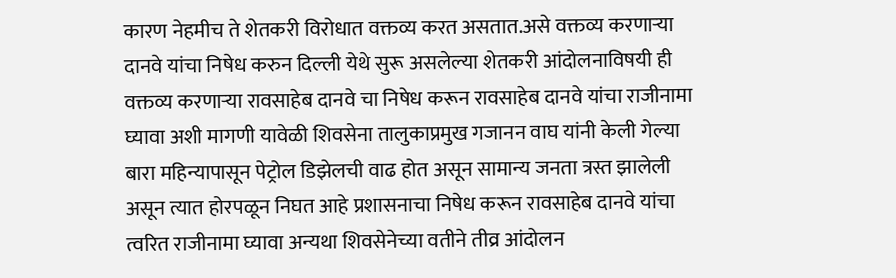कारण नेहमीच ते शेतकरी विरोधात वक्तव्य करत असतात.असे वक्तव्य करणाऱ्या दानवे यांचा निषेध करुन दिल्ली येथे सुरू असलेल्या शेतकरी आंदोलनाविषयी ही वक्तव्य करणाऱ्या रावसाहेब दानवे चा निषेध करून रावसाहेब दानवे यांचा राजीनामा घ्यावा अशी मागणी यावेळी शिवसेना तालुकाप्रमुख गजानन वाघ यांनी केली गेल्या बारा महिन्यापासून पेट्रोल डिझेलची वाढ होत असून सामान्य जनता त्रस्त झालेली असून त्यात होरपळून निघत आहे प्रशासनाचा निषेध करून रावसाहेब दानवे यांचा त्वरित राजीनामा घ्यावा अन्यथा शिवसेनेच्या वतीने तीव्र आंदोलन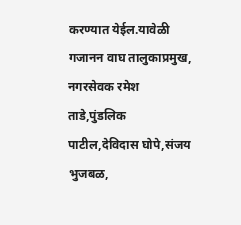करण्यात येईल.यावेळी गजानन वाघ तालुकाप्रमुख, नगरसेवक रमेश ताडे,पुंडलिक पाटील,देविदास घोपे,संजय भुजबळ,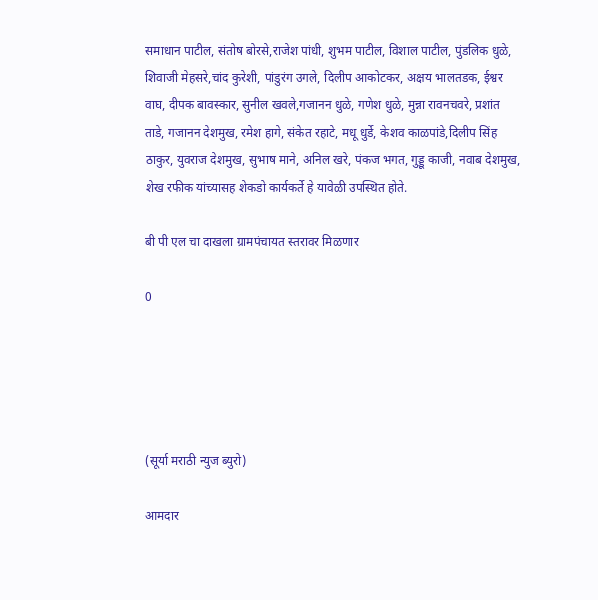समाधान पाटील, संतोष बोरसे,राजेश पांधी, शुभम पाटील, विशाल पाटील, पुंडलिक धुळे, शिवाजी मेहसरे,चांद कुरेशी, पांडुरंग उगले, दिलीप आकोटकर, अक्षय भालतडक, ईश्वर वाघ, दीपक बावस्कार, सुनील खवले,गजानन धुळे, गणेश धुळे, मुन्ना रावनचवरे, प्रशांत ताडे, गजानन देशमुख, रमेश हागे, संकेत रहाटे, मधू धुर्डे, केशव काळपांडे,दिलीप सिंह ठाकुर, युवराज देशमुख, सुभाष माने, अनिल खरे, पंकज भगत, गुड्डू काजी, नवाब देशमुख, शेख रफीक यांच्यासह शेकडो कार्यकर्ते हे यावेळी उपस्थित होते.

बी पी एल चा दाखला ग्रामपंचायत स्तरावर मिळणार

0





(सूर्या मराठी न्युज ब्युरो)

आमदार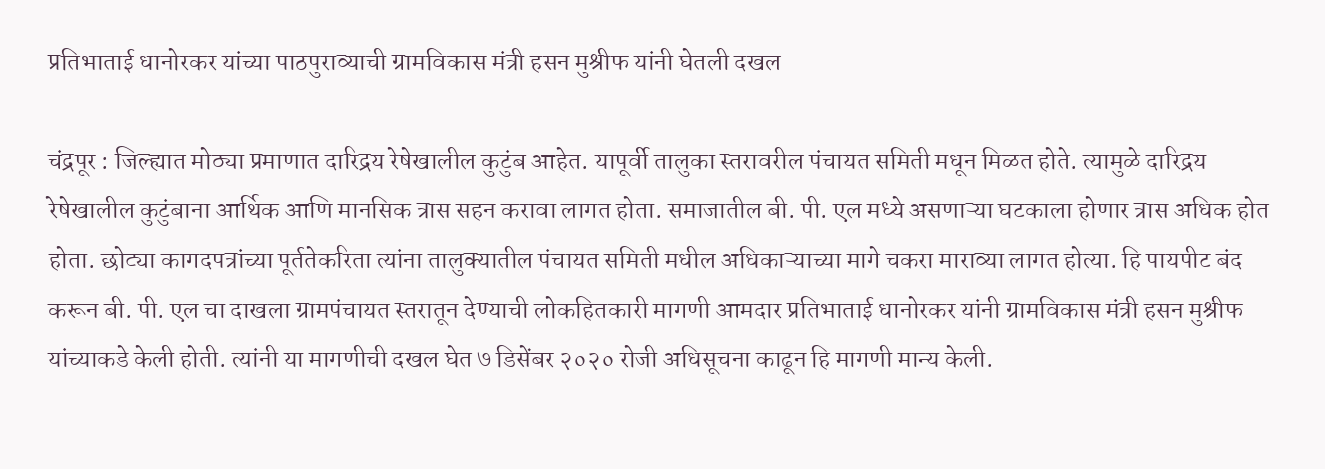प्रतिभाताई धानोरकर यांच्या पाठपुराव्याची ग्रामविकास मंत्री हसन मुश्रीफ यांनी घेतली दखल

चंद्रपूर : जिल्ह्यात मोठ्या प्रमाणात दारिद्रय रेषेखालील कुटुंब आहेत. यापूर्वी तालुका स्तरावरील पंचायत समिती मधून मिळत होते. त्यामुळे दारिद्रय रेषेखालील कुटुंबाना आर्थिक आणि मानसिक त्रास सहन करावा लागत होता. समाजातील बी. पी. एल मध्ये असणाऱ्या घटकाला होणार त्रास अधिक होत होता. छोट्या कागदपत्रांच्या पूर्ततेकरिता त्यांना तालुक्यातील पंचायत समिती मधील अधिकाऱ्याच्या मागे चकरा माराव्या लागत होत्या. हि पायपीट बंद करून बी. पी. एल चा दाखला ग्रामपंचायत स्तरातून देण्याची लोकहितकारी मागणी आमदार प्रतिभाताई धानोरकर यांनी ग्रामविकास मंत्री हसन मुश्रीफ यांच्याकडे केली होती. त्यांनी या मागणीची दखल घेत ७ डिसेंबर २०२० रोजी अधिसूचना काढून हि मागणी मान्य केली.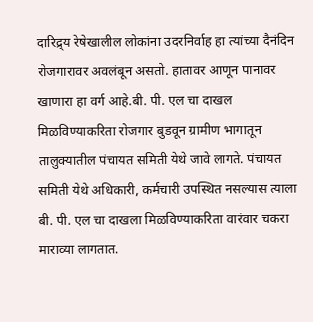दारिद्र्य रेषेखालील लोकांना उदरनिर्वाह हा त्यांच्या दैनंदिन रोजगारावर अवलंबून असतो. हातावर आणून पानावर खाणारा हा वर्ग आहे.बी. पी. एल चा दाखल मिळविण्याकरिता रोजगार बुडवून ग्रामीण भागातून तालुक्यातील पंचायत समिती येथे जावे लागते. पंचायत समिती येथे अधिकारी, कर्मचारी उपस्थित नसल्यास त्याला बी. पी. एल चा दाखला मिळविण्याकरिता वारंवार चकरा माराव्या लागतात.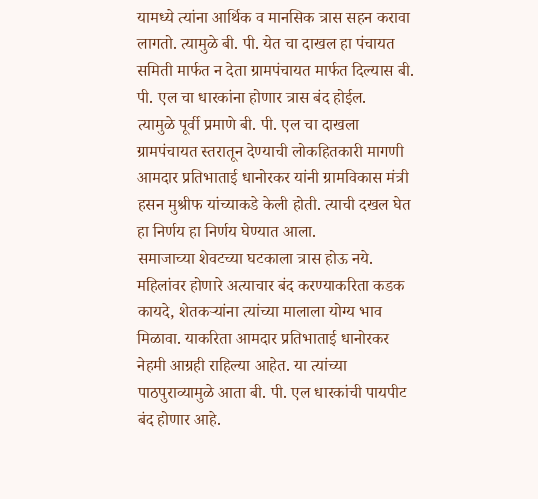यामध्ये त्यांना आर्थिक व मानसिक त्रास सहन करावा लागतो. त्यामुळे बी. पी. येत चा दाखल हा पंचायत समिती मार्फत न देता ग्रामपंचायत मार्फत दिल्यास बी. पी. एल चा धारकांना होणार त्रास बंद होईल.
त्यामुळे पूर्वी प्रमाणे बी. पी. एल चा दाखला ग्रामपंचायत स्तरातून देण्याची लोकहितकारी मागणी आमदार प्रतिभाताई धानोरकर यांनी ग्रामविकास मंत्री हसन मुश्रीफ यांच्याकडे केली होती. त्याची दखल घेत हा निर्णय हा निर्णय घेण्यात आला.
समाजाच्या शेवटच्या घटकाला त्रास होऊ नये. महिलांवर होणारे अत्याचार बंद करण्याकरिता कडक कायदे, शेतकऱ्यांना त्यांच्या मालाला योग्य भाव मिळावा. याकरिता आमदार प्रतिभाताई धानोरकर नेहमी आग्रही राहिल्या आहेत. या त्यांच्या पाठपुराव्यामुळे आता बी. पी. एल धारकांची पायपीट बंद होणार आहे.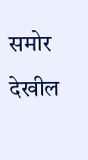समोर देखील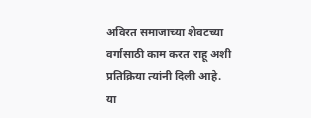अविरत समाजाच्या शेवटच्या वर्गासाठी काम करत राहू अशी प्रतिक्रिया त्यांनी दिली आहे. या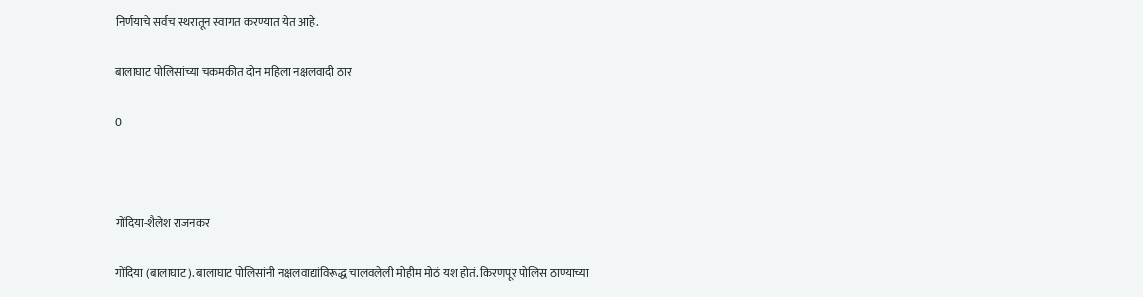निर्णयाचे सर्वच स्थरातून स्वागत करण्यात येत आहे.

बालाघाट पोलिसांच्या चकमकीत दोन महिला नक्षलवादी ठार

0



गोंदिया-शैलेश राजनकर

गोंदिया (बालाघाट). बालाघाट पोलिसांनी नक्षलवाद्यांविरूद्ध चालवलेली मोहीम मोठं यश होतं. किरणपूर पोलिस ठाण्याच्या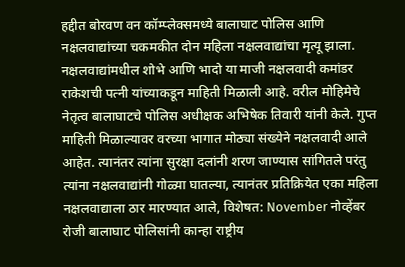हद्दीत बोरवण वन कॉम्प्लेक्समध्ये बालाघाट पोलिस आणि नक्षलवाद्यांच्या चकमकीत दोन महिला नक्षलवाद्यांचा मृत्यू झाला. नक्षलवाद्यांमधील शोभे आणि भादो या माजी नक्षलवादी कमांडर राकेशची पत्नी यांच्याकडून माहिती मिळाली आहे. वरील मोहिमेचे नेतृत्व बालाघाटचे पोलिस अधीक्षक अभिषेक तिवारी यांनी केले. गुप्त माहिती मिळाल्यावर वरच्या भागात मोठ्या संख्येने नक्षलवादी आले आहेत. त्यानंतर त्यांना सुरक्षा दलांनी शरण जाण्यास सांगितले परंतु त्यांना नक्षलवाद्यांनी गोळ्या घातल्या, त्यानंतर प्रतिक्रियेत एका महिला नक्षलवाद्याला ठार मारण्यात आले, विशेषत: November नोव्हेंबर रोजी बालाघाट पोलिसांनी कान्हा राष्ट्रीय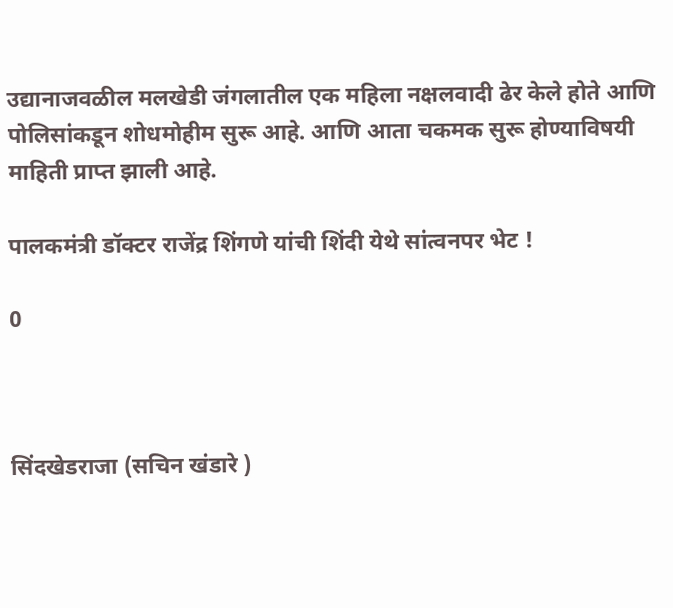उद्यानाजवळील मलखेडी जंगलातील एक महिला नक्षलवादी ढेर केले होते आणि पोलिसांकडून शोधमोहीम सुरू आहे. आणि आता चकमक सुरू होण्याविषयी माहिती प्राप्त झाली आहे.

पालकमंत्री डॉक्टर राजेंद्र शिंगणे यांची शिंदी येथे सांत्वनपर भेट !

0



सिंदखेडराजा (सचिन खंडारे )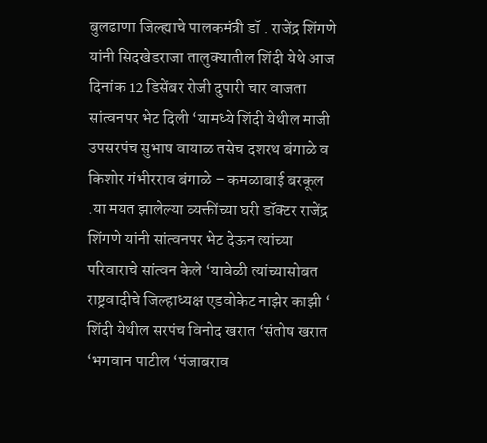बुलढाणा जिल्ह्याचे पालकमंत्री डॉ . राजेंद्र शिंगणे यांनी सिदखेडराजा तालुक्यातील शिंदी येथे आज दिनांक 12 डिसेंबर रोजी दुपारी चार वाजता सांत्वनपर भेट दिली ‘यामध्ये शिंदी येथील माजी उपसरपंच सुभाष वायाळ तसेच दशरथ बंगाळे व किशोर गंभीरराव बंगाळे – कमळाबाई बरकूल .या मयत झालेल्या व्यक्तींच्या घरी डॉक्टर राजेंद्र शिंगणे यांनी सांत्वनपर भेट देऊन त्यांच्या परिवाराचे सांत्वन केले ‘यावेळी त्यांच्यासोबत राष्ट्रवादीचे जिल्हाध्यक्ष एडवोकेट नाझेर काझी ‘ शिंदी येथील सरपंच विनोद खरात ‘संतोष खरात ‘भगवान पाटील ‘पंजाबराव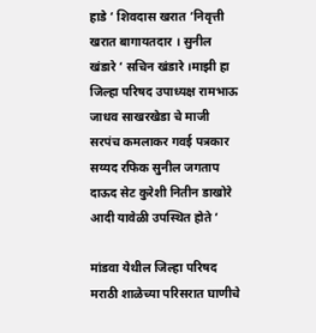हाडे ‘ शिवदास खरात ‘निवृत्ती खरात बागायतदार । सुनील खंडारे ‘ सचिन खंडारे ।माझी हा जिल्हा परिषद उपाध्यक्ष रामभाऊ जाधव साखरखेडा चे माजी सरपंच कमलाकर गवई पत्रकार सय्यद रफिक सुनील जगताप दाऊद सेट कुरेशी नितीन डाखोरे आदी यावेळी उपस्थित होते ‘

मांडवा येथील जिल्हा परिषद मराठी शाळेच्या परिसरात घाणीचे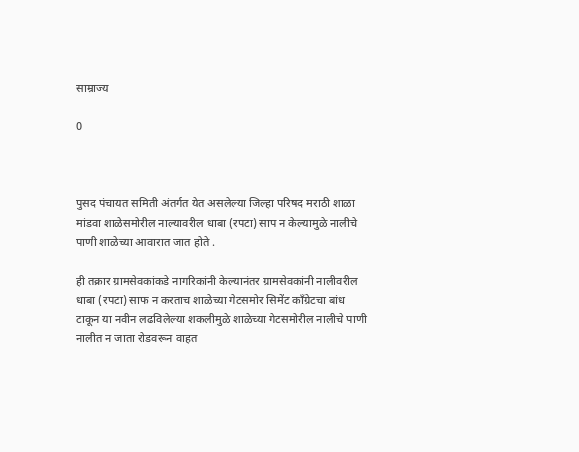साम्राज्य

0



पुसद पंचायत समिती अंतर्गत येत असलेल्या जिल्हा परिषद मराठी शाळा मांडवा शाळेसमोरील नाल्यावरील धाबा (रपटा) साप न केल्यामुळे नालीचे पाणी शाळेच्या आवारात जात होते .

ही तक्रार ग्रामसेवकांकडे नागरिकांनी केल्यानंतर ग्रामसेवकांनी नालीवरील धाबा (रपटा) साफ न करताच शाळेच्या गेटसमोर सिमेंट काँग्रेटचा बांध टाकून या नवीन लढविलेल्या शकलीमुळे शाळेच्या गेटसमोरील नालीचे पाणी नालीत न जाता रोडवरून वाहत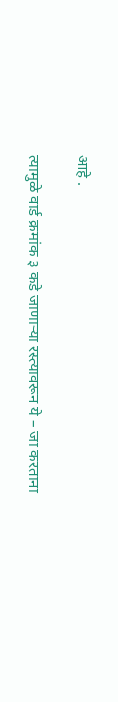आहे .

त्यामुळे वार्ड क्रमांक ३ कडे जाणाऱ्या रस्त्यावरून ये – जा करताना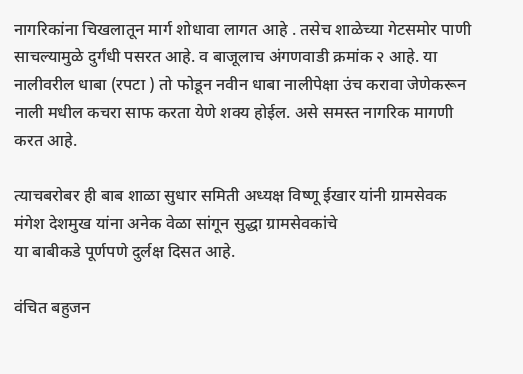नागरिकांना चिखलातून मार्ग शोधावा लागत आहे . तसेच शाळेच्या गेटसमोर पाणी साचल्यामुळे दुर्गंधी पसरत आहे. व बाजूलाच अंगणवाडी क्रमांक २ आहे. या नालीवरील धाबा (रपटा ) तो फोडून नवीन धाबा नालीपेक्षा उंच करावा जेणेकरून नाली मधील कचरा साफ करता येणे शक्य होईल. असे समस्त नागरिक मागणी करत आहे.

त्याचबरोबर ही बाब शाळा सुधार समिती अध्यक्ष विष्णू ईखार यांनी ग्रामसेवक मंगेश देशमुख यांना अनेक वेळा सांगून सुद्धा ग्रामसेवकांचे
या बाबीकडे पूर्णपणे दुर्लक्ष दिसत आहे.

वंचित बहुजन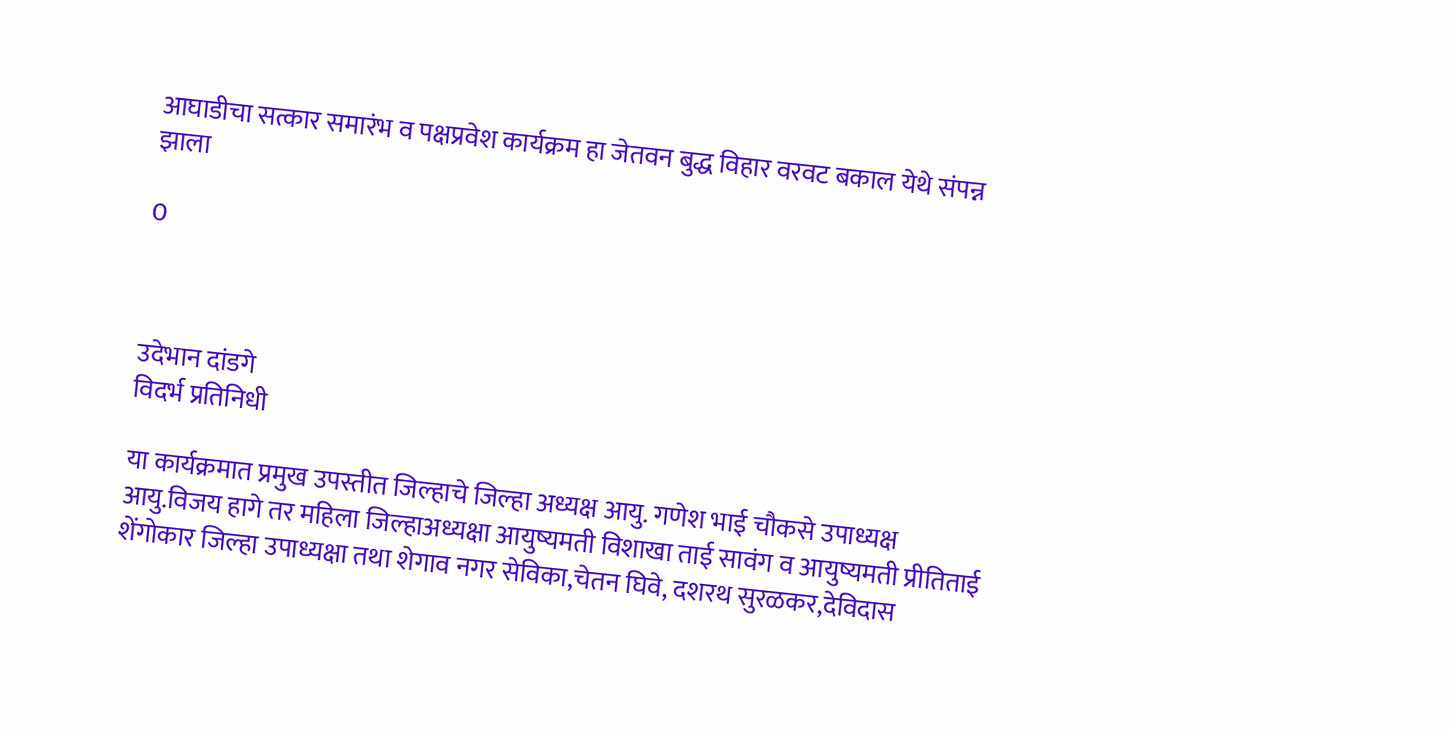आघाडीचा सत्कार समारंभ व पक्षप्रवेश कार्यक्रम हा जेतवन बुद्ध विहार वरवट बकाल येथे संपन्न झाला

0



उदेभान दांडगे
विदर्भ प्रतिनिधी

या कार्यक्रमात प्रमुख उपस्तीत जिल्हाचे जिल्हा अध्यक्ष आयु. गणेश भाई चौकसे उपाध्यक्ष आयु.विजय हागे तर महिला जिल्हाअध्यक्षा आयुष्यमती विशाखा ताई सावंग व आयुष्यमती प्रीतिताई शेंगोकार जिल्हा उपाध्यक्षा तथा शेगाव नगर सेविका,चेतन घिवे, दशरथ सुरळकर,देविदास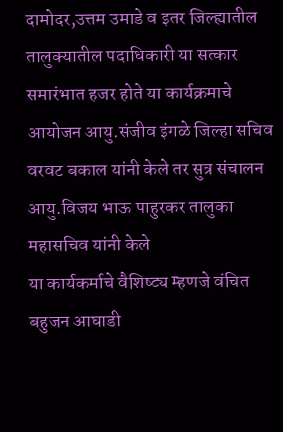दामोदर,उत्तम उमाडे व इतर जिल्ह्यातील तालुक्यातील पदाधिकारी या सत्कार समारंभात हजर होते या कार्यक्रमाचे आयोजन आयु.संजीव इंगळे जिल्हा सचिव वरवट बकाल यांनी केले तर सुत्र संचालन आयु.विजय भाऊ पाहुरकर तालुका महासचिव यांनी केले
या कार्यकर्माचे वैशिष्ट्य म्हणजे वंचित बहुजन आघाडी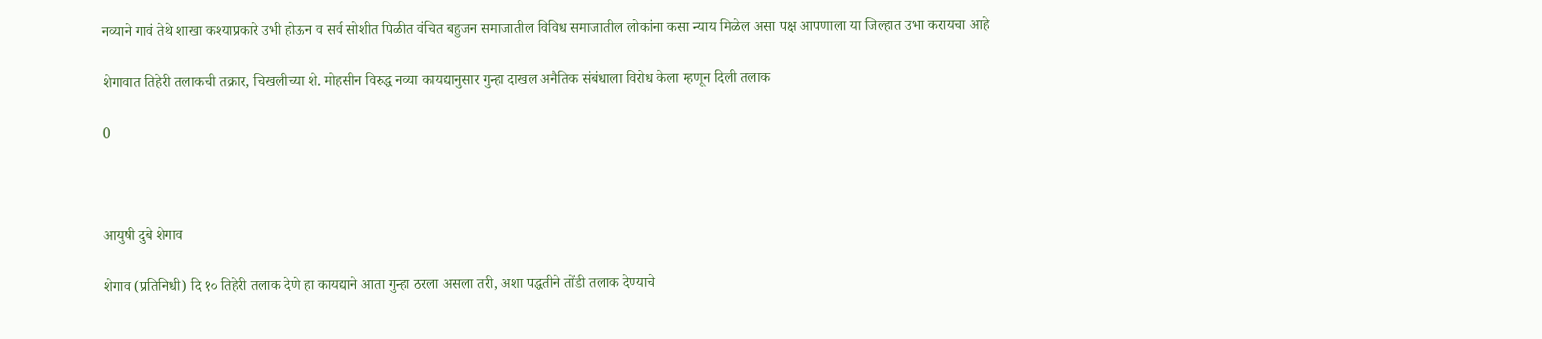नव्याने गावं तेथे शाखा कश्याप्रकारे उभी होऊन व सर्व सोशीत पिळीत वंचित बहुजन समाजातील विविध समाजातील लोकांना कसा न्याय मिळेल असा पक्ष आपणाला या जिल्हात उभा करायचा आहे

शेगावात तिहेरी तलाकची तक्रार, चिखलीच्या शे. मोहसीन विरुद्ध नव्या कायद्यानुसार गुन्हा दाखल अनैतिक संबंधाला विरोध केला म्हणून दिली तलाक

0



आयुषी दुबे शेगाव

शेगाव (प्रतिनिधी) दि १० तिहेरी तलाक देणे हा कायद्याने आता गुन्हा ठरला असला तरी, अशा पद्धतीने तोंडी तलाक देण्याचे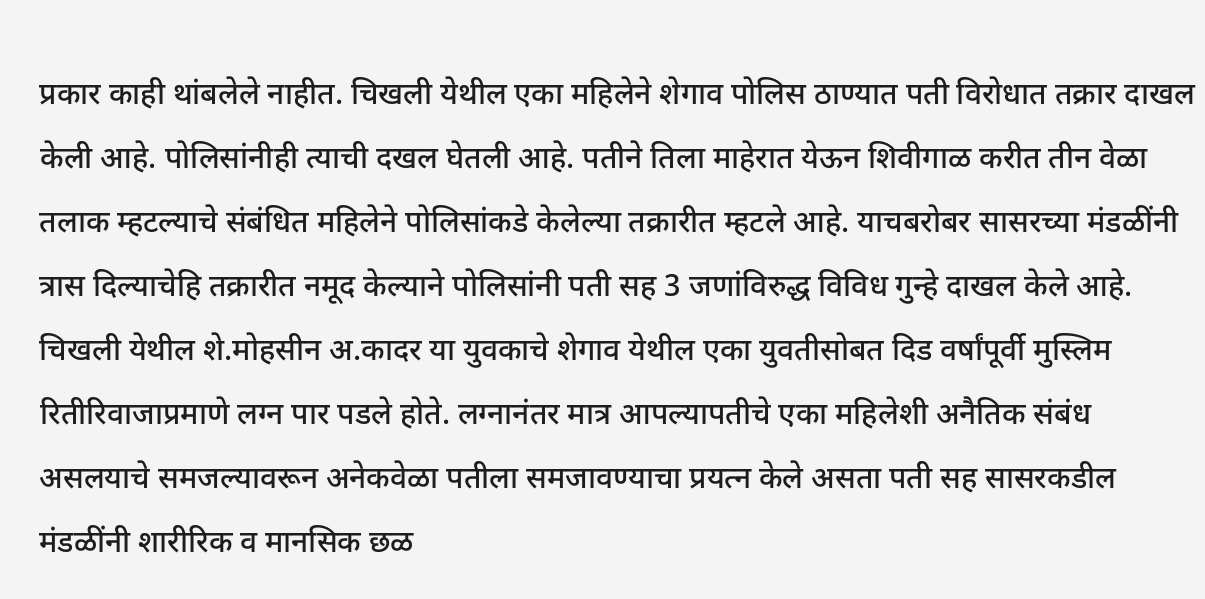प्रकार काही थांबलेले नाहीत. चिखली येथील एका महिलेने शेगाव पोलिस ठाण्यात पती विरोधात तक्रार दाखल केली आहे. पोलिसांनीही त्याची दखल घेतली आहे. पतीने तिला माहेरात येऊन शिवीगाळ करीत तीन वेळा तलाक म्हटल्याचे संबंधित महिलेने पोलिसांकडे केलेल्या तक्रारीत म्हटले आहे. याचबरोबर सासरच्या मंडळींनी त्रास दिल्याचेहि तक्रारीत नमूद केल्याने पोलिसांनी पती सह 3 जणांविरुद्ध विविध गुन्हे दाखल केले आहे.
चिखली येथील शे.मोहसीन अ.कादर या युवकाचे शेगाव येथील एका युवतीसोबत दिड वर्षांपूर्वी मुस्लिम रितीरिवाजाप्रमाणे लग्न पार पडले होते. लग्नानंतर मात्र आपल्यापतीचे एका महिलेशी अनैतिक संबंध असलयाचे समजल्यावरून अनेकवेळा पतीला समजावण्याचा प्रयत्न केले असता पती सह सासरकडील मंडळींनी शारीरिक व मानसिक छळ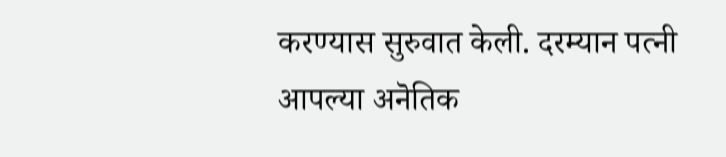करण्यास सुरुवात केली. दरम्यान पत्नी आपल्या अनॆतिक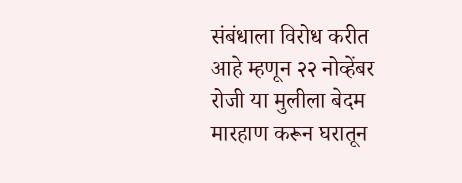संबंधाला विरोध करीत आहे म्हणून २२ नोव्हेंबर रोजी या मुलीला बेदम मारहाण करून घरातून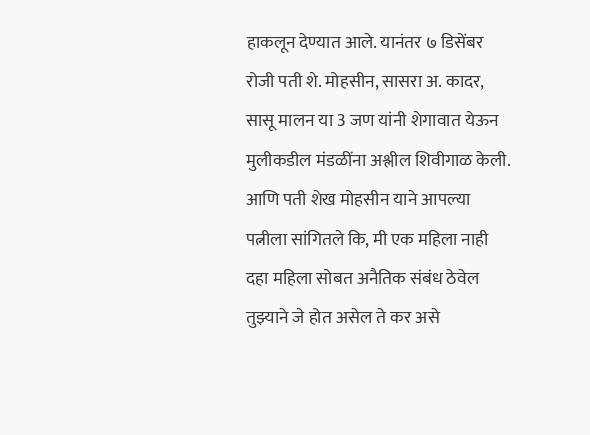हाकलून देण्यात आले. यानंतर ७ डिसेंबर रोजी पती शे. मोहसीन, सासरा अ. कादर, सासू मालन या 3 जण यांनी शेगावात येऊन मुलीकडील मंडळींना अश्लील शिवीगाळ केली. आणि पती शेख मोहसीन याने आपल्या पत्नीला सांगितले कि, मी एक महिला नाही दहा महिला सोबत अनैतिक संबंध ठेवेल तुझ्याने जे होत असेल ते कर असे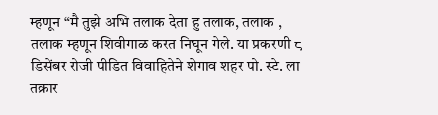म्हणून “मै तुझे अभि तलाक देता हु तलाक, तलाक , तलाक म्हणून शिवीगाळ करत निघून गेले. या प्रकरणी ८ डिसेंबर रोजी पीडित विवाहितेने शेगाव शहर पो. स्टे. ला तक्रार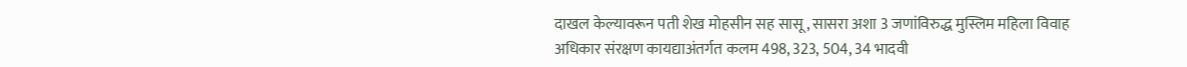दाखल केल्यावरून पती शेख मोहसीन सह सासू, सासरा अशा 3 जणांविरुद्ध मुस्लिम महिला विवाह अधिकार संरक्षण कायद्याअंतर्गत कलम 498, 323, 504, 34 भादवी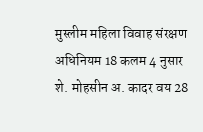मुस्लीम महिला विवाह संरक्षण अधिनियम 18 कलम 4 नुसार शे. मोहसीन अ. कादर वय 28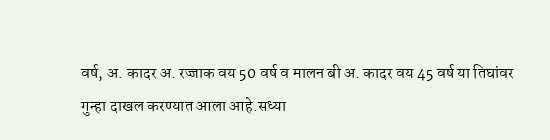वर्ष, अ. कादर अ. रज्जाक वय 50 वर्ष व मालन बी अ. कादर वय 45 वर्ष या तिघांवर गुन्हा दाखल करण्यात आला आहे.सध्या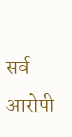सर्व आरोपी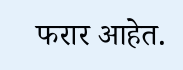फरार आहेत.